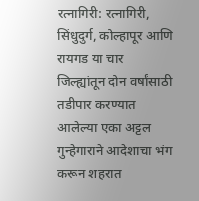रत्नागिरी: रत्नागिरी, सिंधुदुर्ग, कोल्हापूर आणि रायगड या चार जिल्ह्यांतून दोन वर्षांसाठी तडीपार करण्यात आलेल्या एका अट्टल गुन्हेगाराने आदेशाचा भंग करून शहरात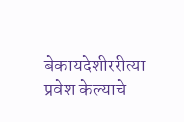बेकायदेशीररीत्या प्रवेश केल्याचे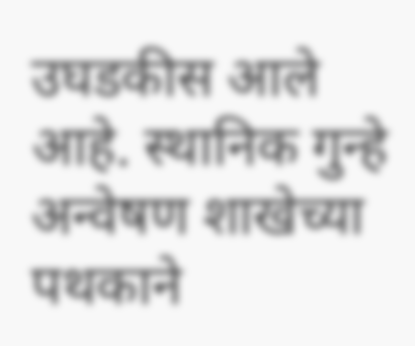उघडकीस आले आहे. स्थानिक गुन्हे अन्वेषण शाखेच्या पथकाने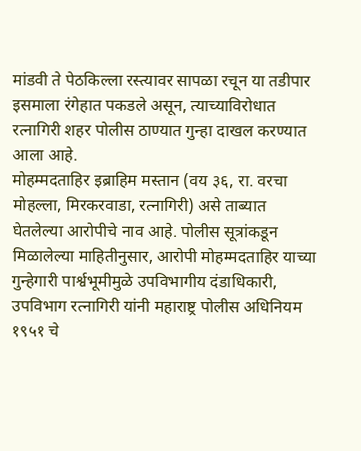मांडवी ते पेठकिल्ला रस्त्यावर सापळा रचून या तडीपार इसमाला रंगेहात पकडले असून, त्याच्याविरोधात रत्नागिरी शहर पोलीस ठाण्यात गुन्हा दाखल करण्यात आला आहे.
मोहम्मदताहिर इब्राहिम मस्तान (वय ३६, रा. वरचा मोहल्ला, मिरकरवाडा, रत्नागिरी) असे ताब्यात घेतलेल्या आरोपीचे नाव आहे. पोलीस सूत्रांकडून मिळालेल्या माहितीनुसार, आरोपी मोहम्मदताहिर याच्या गुन्हेगारी पार्श्वभूमीमुळे उपविभागीय दंडाधिकारी, उपविभाग रत्नागिरी यांनी महाराष्ट्र पोलीस अधिनियम १९५१ चे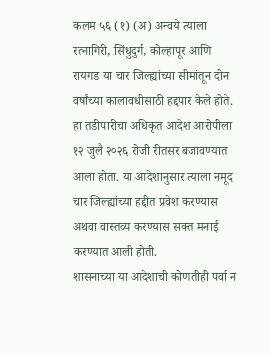कलम ५६ (१) (अ) अन्वये त्याला रत्नागिरी, सिंधुदुर्ग, कोल्हापूर आणि रायगड या चार जिल्ह्यांच्या सीमांतून दोन वर्षांच्या कालावधीसाठी हद्दपार केले होते. हा तडीपारीचा अधिकृत आदेश आरोपीला १२ जुलै २०२६ रोजी रीतसर बजावण्यात आला होता. या आदेशानुसार त्याला नमूद चार जिल्ह्यांच्या हद्दीत प्रवेश करण्यास अथवा वास्तव्य करण्यास सक्त मनाई करण्यात आली होती.
शासनाच्या या आदेशाची कोणतीही पर्वा न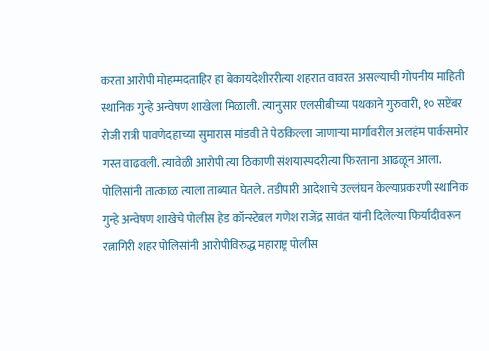करता आरोपी मोहम्मदताहिर हा बेकायदेशीररीत्या शहरात वावरत असल्याची गोपनीय माहिती स्थानिक गुन्हे अन्वेषण शाखेला मिळाली. त्यानुसार एलसीबीच्या पथकाने गुरुवारी, १० सप्टेंबर रोजी रात्री पावणेदहाच्या सुमारास मांडवी ते पेठकिल्ला जाणाऱ्या मार्गावरील अलहंम पार्कसमोर गस्त वाढवली. त्यावेळी आरोपी त्या ठिकाणी संशयास्पदरीत्या फिरताना आढळून आला. पोलिसांनी तात्काळ त्याला ताब्यात घेतले. तडीपारी आदेशाचे उल्लंघन केल्याप्रकरणी स्थानिक गुन्हे अन्वेषण शाखेचे पोलीस हेड कॉन्स्टेबल गणेश राजेंद्र सावंत यांनी दिलेल्या फिर्यादीवरून रत्नागिरी शहर पोलिसांनी आरोपीविरुद्ध महाराष्ट्र पोलीस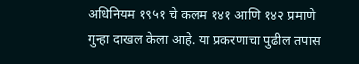अधिनियम १९५१ चे कलम १४१ आणि १४२ प्रमाणे गुन्हा दाखल केला आहे. या प्रकरणाचा पुढील तपास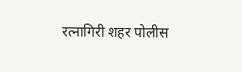रत्नागिरी शहर पोलीस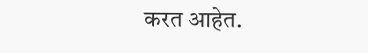करत आहेत.